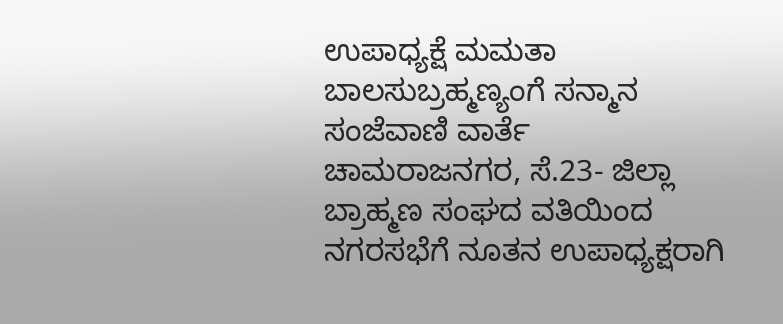ಉಪಾಧ್ಯಕ್ಷೆ ಮಮತಾ ಬಾಲಸುಬ್ರಹ್ಮಣ್ಯಂಗೆ ಸನ್ಮಾನ
ಸಂಜೆವಾಣಿ ವಾರ್ತೆ
ಚಾಮರಾಜನಗರ, ಸೆ.23- ಜಿಲ್ಲಾ ಬ್ರಾಹ್ಮಣ ಸಂಘದ ವತಿಯಿಂದ ನಗರಸಭೆಗೆ ನೂತನ ಉಪಾಧ್ಯಕ್ಷರಾಗಿ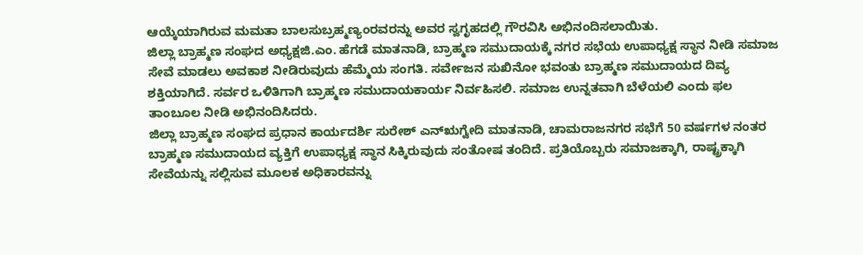ಆಯ್ಕೆಯಾಗಿರುವ ಮಮತಾ ಬಾಲಸುಬ್ರಹ್ಮಣ್ಯಂರವರನ್ನು ಅವರ ಸ್ವಗೃಹದಲ್ಲಿ ಗೌರವಿಸಿ ಅಭಿನಂದಿಸಲಾಯಿತು.
ಜಿಲ್ಲಾ ಬ್ರಾಹ್ಮಣ ಸಂಘದ ಅಧ್ಯಕ್ಷಜಿ.ಎಂ. ಹೆಗಡೆ ಮಾತನಾಡಿ, ಬ್ರಾಹ್ಮಣ ಸಮುದಾಯಕ್ಕೆ ನಗರ ಸಭೆಯ ಉಪಾಧ್ಯಕ್ಷ ಸ್ಥಾನ ನೀಡಿ ಸಮಾಜ ಸೇವೆ ಮಾಡಲು ಅವಕಾಶ ನೀಡಿರುವುದು ಹೆಮ್ಮೆಯ ಸಂಗತಿ. ಸರ್ವೇಜನ ಸುಖಿನೋ ಭವಂತು ಬ್ರಾಹ್ಮಣ ಸಮುದಾಯದ ದಿವ್ಯ ಶಕ್ತಿಯಾಗಿದೆ. ಸರ್ವರ ಒಳಿತಿಗಾಗಿ ಬ್ರಾಹ್ಮಣ ಸಮುದಾಯಕಾರ್ಯ ನಿರ್ವಹಿಸಲಿ. ಸಮಾಜ ಉನ್ನತವಾಗಿ ಬೆಳೆಯಲಿ ಎಂದು ಫಲ ತಾಂಬೂಲ ನೀಡಿ ಅಭಿನಂದಿಸಿದರು.
ಜಿಲ್ಲಾ ಬ್ರಾಹ್ಮಣ ಸಂಘದ ಪ್ರಧಾನ ಕಾರ್ಯದರ್ಶಿ ಸುರೇಶ್ ಎನ್‍ಋಗ್ವೇದಿ ಮಾತನಾಡಿ, ಚಾಮರಾಜನಗರ ಸಭೆಗೆ 50 ವರ್ಷಗಳ ನಂತರ ಬ್ರಾಹ್ಮಣ ಸಮುದಾಯದ ವ್ಯಕ್ತಿಗೆ ಉಪಾಧ್ಯಕ್ಷ ಸ್ಥಾನ ಸಿಕ್ಕಿರುವುದು ಸಂತೋಷ ತಂದಿದೆ. ಪ್ರತಿಯೊಬ್ಬರು ಸಮಾಜಕ್ಕಾಗಿ, ರಾಷ್ಟ್ರಕ್ಕಾಗಿ ಸೇವೆಯನ್ನು ಸಲ್ಲಿಸುವ ಮೂಲಕ ಅಧಿಕಾರವನ್ನು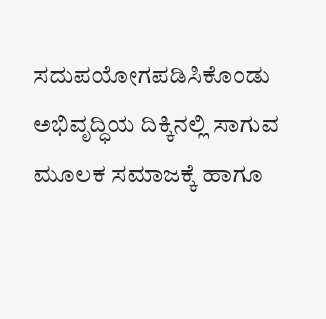ಸದುಪಯೋಗಪಡಿಸಿಕೊಂಡು ಅಭಿವೃದ್ಧಿಯ ದಿಕ್ಕಿನಲ್ಲಿ ಸಾಗುವ ಮೂಲಕ ಸಮಾಜಕ್ಕೆ ಹಾಗೂ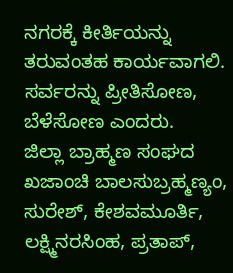ನಗರಕ್ಕೆ ಕೀರ್ತಿಯನ್ನು ತರುವಂತಹ ಕಾರ್ಯವಾಗಲಿ. ಸರ್ವರನ್ನು ಪ್ರೀತಿಸೋಣ, ಬೆಳೆಸೋಣ ಎಂದರು.
ಜಿಲ್ಲಾ ಬ್ರಾಹ್ಮಣ ಸಂಘದ ಖಜಾಂಚಿ ಬಾಲಸುಬ್ರಹ್ಮಣ್ಯಂ, ಸುರೇಶ್, ಕೇಶವಮೂರ್ತಿ, ಲಕ್ಷ್ಮಿನರಸಿಂಹ, ಪ್ರತಾಪ್,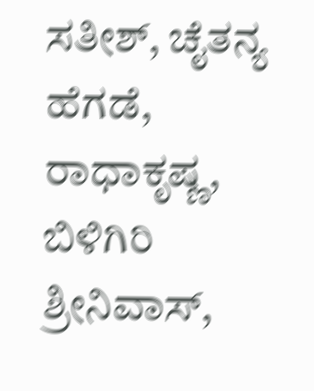ಸತೀಶ್, ಚೈತನ್ಯ ಹೆಗಡೆ, ರಾಧಾಕೃಷ್ಣ, ಬಿಳಿಗಿರಿ ಶ್ರೀನಿವಾಸ್,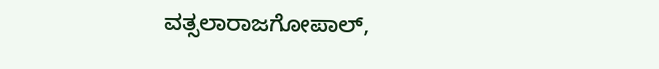ವತ್ಸಲಾರಾಜಗೋಪಾಲ್,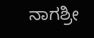ನಾಗಶ್ರೀ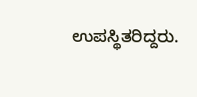ಉಪಸ್ಥಿತರಿದ್ದರು.